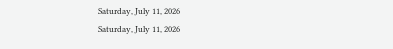Saturday, July 11, 2026
Saturday, July 11, 2026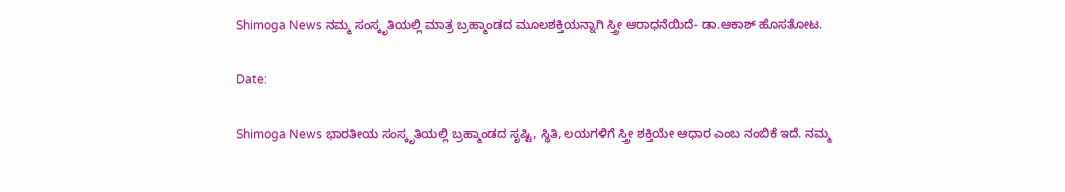Shimoga News ನಮ್ಮ ಸಂಸ್ಕೃತಿಯಲ್ಲಿ ಮಾತ್ರ ಬ್ರಹ್ಮಾಂಡದ ಮೂಲಶಕ್ತಿಯನ್ನಾಗಿ ಸ್ತ್ರೀ ಆರಾಧನೆಯಿದೆ- ಡಾ.ಆಕಾಶ್ ಹೊಸತೋಟ.

Date:

Shimoga News ಭಾರತೀಯ ಸಂಸ್ಕೃತಿಯಲ್ಲಿ ಬ್ರಹ್ಮಾಂಡದ ಸೃಷ್ಟಿ, ಸ್ಥಿತಿ, ಲಯಗಳಿಗೆ ಸ್ತ್ರೀ ಶಕ್ತಿಯೇ ಆಧಾರ ಎಂಬ ನಂಬಿಕೆ ಇದೆ. ನಮ್ಮ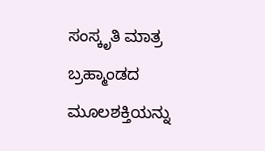ಸಂಸ್ಕೃತಿ ಮಾತ್ರ ಬ್ರಹ್ಮಾಂಡದ ಮೂಲಶಕ್ತಿಯನ್ನು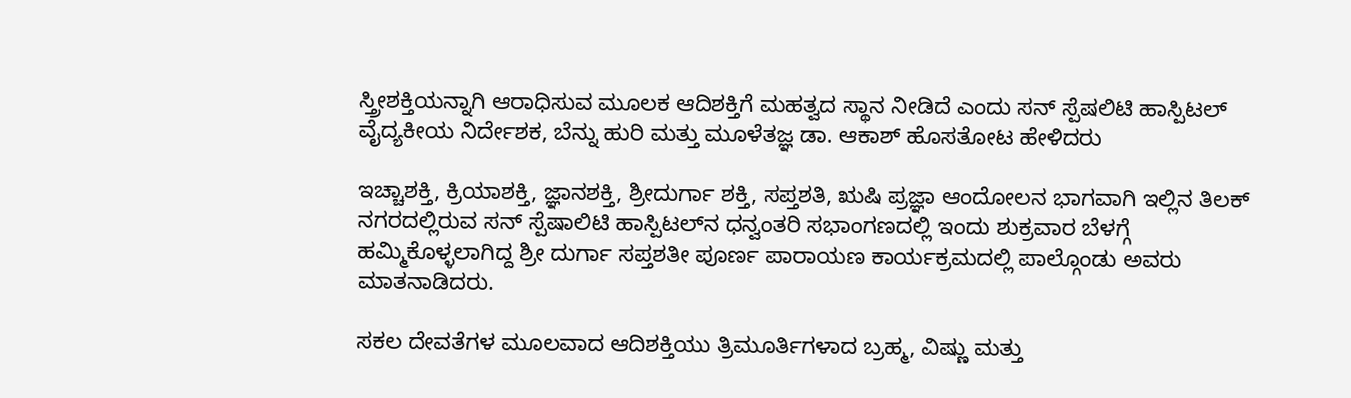ಸ್ತ್ರೀಶಕ್ತಿಯನ್ನಾಗಿ ಆರಾಧಿಸುವ ಮೂಲಕ ಆದಿಶಕ್ತಿಗೆ ಮಹತ್ವದ ಸ್ಥಾನ ನೀಡಿದೆ ಎಂದು ಸನ್ ಸ್ಪೆಷಲಿಟಿ ಹಾಸ್ಪಿಟಲ್ ವೈದ್ಯಕೀಯ ನಿರ್ದೇಶಕ, ಬೆನ್ನು ಹುರಿ ಮತ್ತು ಮೂಳೆತಜ್ಞ ಡಾ. ಆಕಾಶ್ ಹೊಸತೋಟ ಹೇಳಿದರು

ಇಚ್ಚಾಶಕ್ತಿ, ಕ್ರಿಯಾಶಕ್ತಿ, ಜ್ಞಾನಶಕ್ತಿ, ಶ್ರೀದುರ್ಗಾ ಶಕ್ತಿ, ಸಪ್ತಶತಿ, ಋಷಿ ಪ್ರಜ್ಞಾ ಆಂದೋಲನ ಭಾಗವಾಗಿ ಇಲ್ಲಿನ ತಿಲಕ್ ನಗರದಲ್ಲಿರುವ ಸನ್ ಸ್ಪೆಷಾಲಿಟಿ ಹಾಸ್ಪಿಟಲ್‌ನ ಧನ್ವಂತರಿ ಸಭಾಂಗಣದಲ್ಲಿ ಇಂದು ಶುಕ್ರವಾರ ಬೆಳಗ್ಗೆ ಹಮ್ಮಿಕೊಳ್ಳಲಾಗಿದ್ದ ಶ್ರೀ ದುರ್ಗಾ ಸಪ್ತಶತೀ ಪೂರ್ಣ ಪಾರಾಯಣ ಕಾರ್ಯಕ್ರಮದಲ್ಲಿ ಪಾಲ್ಗೊಂಡು ಅವರು ಮಾತನಾಡಿದರು.

ಸಕಲ ದೇವತೆಗಳ ಮೂಲವಾದ ಆದಿಶಕ್ತಿಯು ತ್ರಿಮೂರ್ತಿಗಳಾದ ಬ್ರಹ್ಮ, ವಿಷ್ಣು ಮತ್ತು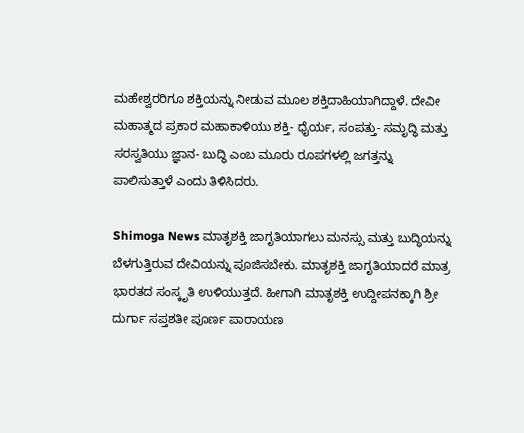ಮಹೇಶ್ವರರಿಗೂ ಶಕ್ತಿಯನ್ನು ನೀಡುವ ಮೂಲ ಶಕ್ತಿದಾಹಿಯಾಗಿದ್ದಾಳೆ. ದೇವೀ ಮಹಾತ್ಮದ ಪ್ರಕಾರ ಮಹಾಕಾಳಿಯು ಶಕ್ತಿ- ಧೈರ್ಯ, ಸಂಪತ್ತು- ಸಮೃದ್ಧಿ ಮತ್ತು ಸರಸ್ವತಿಯು ಜ್ಞಾನ- ಬುದ್ಧಿ ಎಂಬ ಮೂರು ರೂಪಗಳಲ್ಲಿ ಜಗತ್ತನ್ನು ಪಾಲಿಸುತ್ತಾಳೆ ಎಂದು ತಿಳಿಸಿದರು.

Shimoga News ಮಾತೃಶಕ್ತಿ ಜಾಗೃತಿಯಾಗಲು ಮನಸ್ಸು ಮತ್ತು ಬುದ್ಧಿಯನ್ನು ಬೆಳಗುತ್ತಿರುವ ದೇವಿಯನ್ನು ಪೂಜಿಸಬೇಕು. ಮಾತೃಶಕ್ತಿ ಜಾಗೃತಿಯಾದರೆ ಮಾತ್ರ ಭಾರತದ ಸಂಸ್ಕೃತಿ ಉಳಿಯುತ್ತದೆ. ಹೀಗಾಗಿ ಮಾತೃಶಕ್ತಿ ಉದ್ದೀಪನಕ್ಕಾಗಿ ಶ್ರೀ ದುರ್ಗಾ ಸಪ್ತಶತೀ ಪೂರ್ಣ ಪಾರಾಯಣ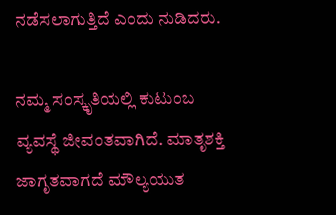ನಡೆಸಲಾಗುತ್ತಿದೆ ಎಂದು ನುಡಿದರು.

ನಮ್ಮ ಸಂಸ್ಕೃತಿಯಲ್ಲಿ ಕುಟುಂಬ ವ್ಯವಸ್ಥೆ ಜೀವಂತವಾಗಿದೆ. ಮಾತೃಶಕ್ತಿ ಜಾಗೃತವಾಗದೆ ಮೌಲ್ಯಯುತ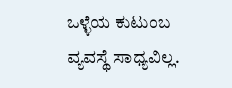ಒಳ್ಳೆಯ ಕುಟುಂಬ ವ್ಯವಸ್ಥೆ ಸಾಧ್ಯವಿಲ್ಲ.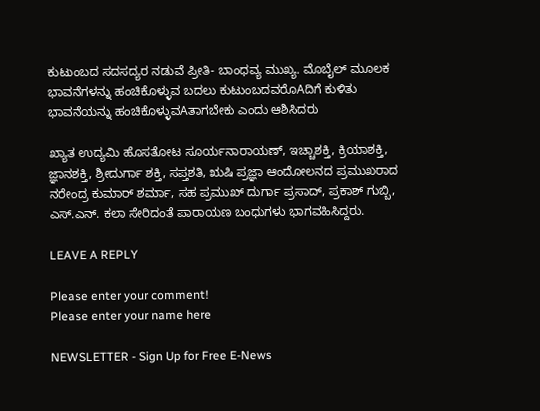ಕುಟುಂಬದ ಸದಸದ್ಯರ ನಡುವೆ ಪ್ರೀತಿ- ಬಾಂಧವ್ಯ ಮುಖ್ಯ. ಮೊಬೈಲ್ ಮೂಲಕ ಭಾವನೆಗಳನ್ನು ಹಂಚಿಕೊಳ್ಳುವ ಬದಲು ಕುಟುಂಬದವರೊAದಿಗೆ ಕುಳಿತು ಭಾವನೆಯನ್ನು ಹಂಚಿಕೊಳ್ಳುವAತಾಗಬೇಕು ಎಂದು ಆಶಿಸಿದರು

ಖ್ಯಾತ ಉದ್ಯಮಿ ಹೊಸತೋಟ ಸೂರ್ಯನಾರಾಯಣ್, ಇಚ್ಚಾಶಕ್ತಿ, ಕ್ರಿಯಾಶಕ್ತಿ, ಜ್ಞಾನಶಕ್ತಿ, ಶ್ರೀದುರ್ಗಾ ಶಕ್ತಿ, ಸಪ್ತಶತಿ, ಋಷಿ ಪ್ರಜ್ಞಾ ಆಂದೋಲನದ ಪ್ರಮುಖರಾದ ನರೇಂದ್ರ ಕುಮಾರ್ ಶರ್ಮಾ, ಸಹ ಪ್ರಮುಖ್ ದುರ್ಗಾ ಪ್ರಸಾದ್, ಪ್ರಕಾಶ್ ಗುಬ್ಬಿ, ಎಸ್.ಎನ್. ಕಲಾ ಸೇರಿದಂತೆ ಪಾರಾಯಣ ಬಂಧುಗಳು ಭಾಗವಹಿಸಿದ್ದರು.

LEAVE A REPLY

Please enter your comment!
Please enter your name here

NEWSLETTER - Sign Up for Free E-News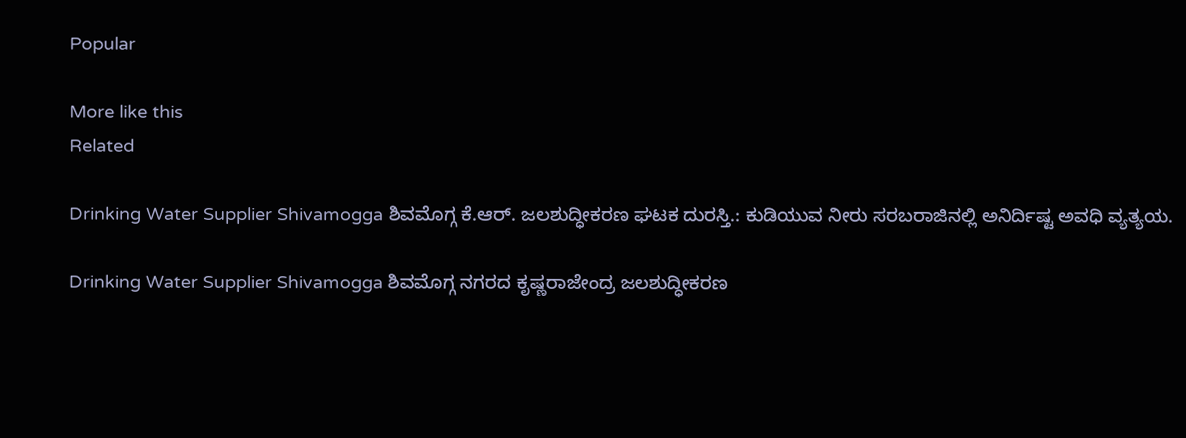Popular

More like this
Related

Drinking Water Supplier Shivamogga ಶಿವಮೊಗ್ಗ ಕೆ.ಆರ್. ಜಲಶುದ್ಧೀಕರಣ ಘಟಕ ದುರಸ್ತಿ.: ಕುಡಿಯುವ ನೀರು ಸರಬರಾಜಿನಲ್ಲಿ ಅನಿರ್ದಿಷ್ಟ ಅವಧಿ ವ್ಯತ್ಯಯ.

Drinking Water Supplier Shivamogga ಶಿವಮೊಗ್ಗ ನಗರದ ಕೃಷ್ಣರಾಜೇಂದ್ರ ಜಲಶುದ್ಧೀಕರಣ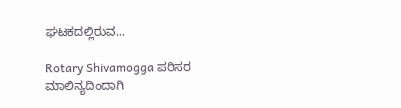ಘಟಕದಲ್ಲಿರುವ...

Rotary Shivamogga ಪರಿಸರ ಮಾಲಿನ್ಯದಿಂದಾಗಿ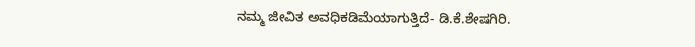ನಮ್ಮ ಜೀವಿತ ಅವಧಿಕಡಿಮೆಯಾಗುತ್ತಿದೆ- ಡಿ.ಕೆ.ಶೇಷಗಿರಿ.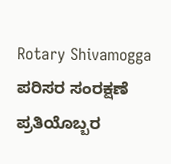Rotary Shivamogga ಪರಿಸರ ಸಂರಕ್ಷಣೆ ಪ್ರತಿಯೊಬ್ಬರ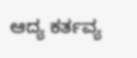ಆದ್ಯ ಕರ್ತವ್ಯ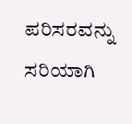ಪರಿಸರವನ್ನು ಸರಿಯಾಗಿ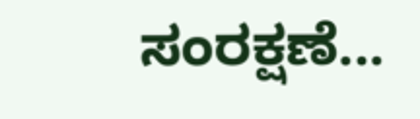ಸಂರಕ್ಷಣೆ...